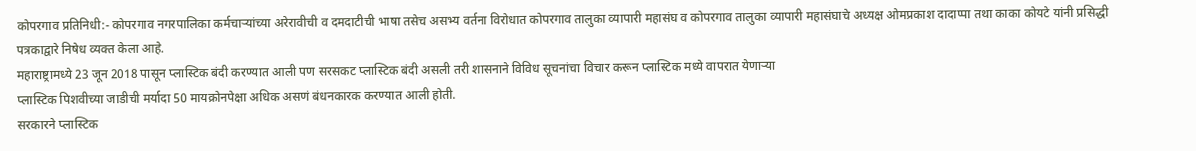कोपरगाव प्रतिनिधी:- कोपरगाव नगरपालिका कर्मचाऱ्यांच्या अरेरावीची व दमदाटीची भाषा तसेच असभ्य वर्तना विरोधात कोपरगाव तालुका व्यापारी महासंघ व कोपरगाव तालुका व्यापारी महासंघाचे अध्यक्ष ओमप्रकाश दादाप्पा तथा काका कोयटे यांनी प्रसिद्धी पत्रकाद्वारे निषेध व्यक्त केला आहे.
महाराष्ट्रामध्ये 23 जून 2018 पासून प्लास्टिक बंदी करण्यात आली पण सरसकट प्लास्टिक बंदी असली तरी शासनाने विविध सूचनांचा विचार करून प्लास्टिक मध्ये वापरात येणाऱ्या
प्लास्टिक पिशवीच्या जाडीची मर्यादा 50 मायक्रोनपेक्षा अधिक असणं बंधनकारक करण्यात आली होती.
सरकारने प्लास्टिक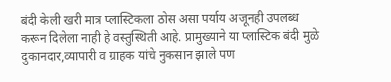बंदी केली खरी मात्र प्लास्टिकला ठोस असा पर्याय अजूनही उपलब्ध करून दिलेला नाही हे वस्तुस्थिती आहे. प्रामुख्याने या प्लास्टिक बंदी मुळे दुकानदार,व्यापारी व ग्राहक यांचे नुकसान झाले पण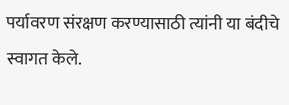पर्यावरण संरक्षण करण्यासाठी त्यांनी या बंदीचे स्वागत केले.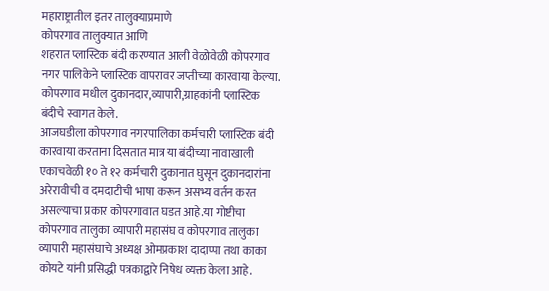महाराष्ट्रातील इतर तालुक्याप्रमाणे
कोपरगाव तालुक्यात आणि
शहरात प्लास्टिक बंदी करण्यात आली वेळोवेळी कोपरगाव नगर पालिकेने प्लास्टिक वापरावर जप्तीच्या कारवाया केल्या. कोपरगाव मधील दुकानदार,व्यापारी,ग्राहकांनी प्लास्टिक बंदीचे स्वागत केले.
आजघडीला कोपरगाव नगरपालिका कर्मचारी प्लास्टिक बंदी कारवाया करताना दिसतात मात्र या बंदीच्या नावाखाली एकाचवेळी १० ते १२ कर्मचारी दुकानात घुसून दुकानदारांना अरेरावीची व दमदाटीची भाषा करून असभ्य वर्तन करत असल्याचा प्रकार कोपरगावात घडत आहे.या गोष्टीचा कोपरगाव तालुका व्यापारी महासंघ व कोपरगाव तालुका व्यापारी महासंघाचे अध्यक्ष ओमप्रकाश दादाप्पा तथा काका कोयटे यांनी प्रसिद्धी पत्रकाद्वारे निषेध व्यक्त केला आहे.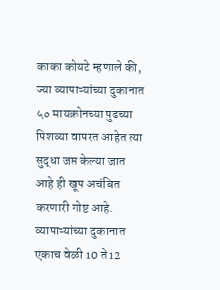काका कोयटे म्हणाले की,
ज्या व्यापाऱ्यांच्या दुकानात ५० मायक्रोनच्या पुढच्या पिशव्या वापरत आहेत त्या सुद्धा जप्त केल्या जात आहे ही खूप अचंबित करणारी गोष्ट आहे.
व्यापाऱ्यांच्या दुकानात एकाच वेळी 10 ते12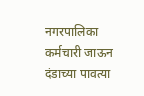नगरपालिका कर्मचारी जाऊन दंडाच्या पावत्या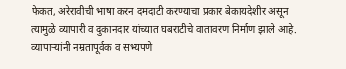फेकत, अरेरावीची भाषा करन दमदाटी करण्याचा प्रकार बेकायदेशीर असून
त्यामुळे व्यापारी व दुकानदार यांच्यात घबराटीचे वातावरण निर्माण झाले आहे.
व्यापाऱ्यांनी नम्रतापूर्वक व सभ्यपणे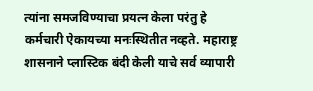त्यांना समजविण्याचा प्रयत्न केला परंतु हे कर्मचारी ऐकायच्या मनःस्थितीत नव्हते. महाराष्ट्र शासनाने प्लास्टिक बंदी केली याचे सर्व व्यापारी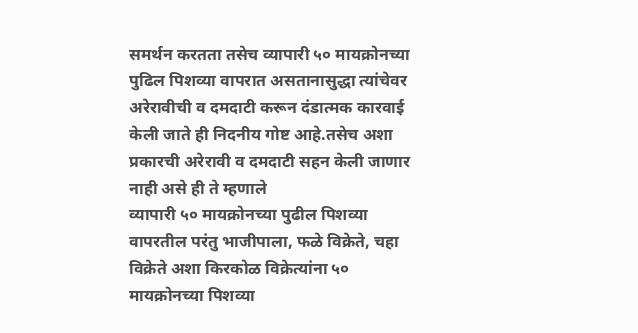समर्थन करतता तसेच व्यापारी ५० मायक्रोनच्या पुढिल पिशव्या वापरात असतानासुद्धा त्यांचेवर अरेरावीची व दमदाटी करून दंडात्मक कारवाई केली जाते ही निदनीय गोष्ट आहे.तसेच अशा प्रकारची अरेरावी व दमदाटी सहन केली जाणार नाही असे ही ते म्हणाले
व्यापारी ५० मायक्रोनच्या पुढील पिशव्या वापरतील परंतु भाजीपाला, फळे विक्रेते, चहा विक्रेते अशा किरकोळ विक्रेत्यांना ५० मायक्रोनच्या पिशव्या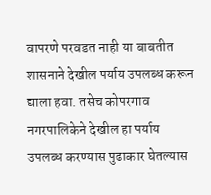वापरणे परवडत नाही या बाबतीत शासनाने देखील पर्याय उपलब्ध करून द्याला हवा. तसेच कोपरगाव नगरपालिकेने देखील हा पर्याय उपलब्ध करण्यास पुढाकार घेतल्यास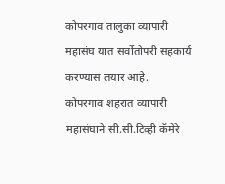कोपरगाव तालुका व्यापारी महासंघ यात सर्वोतोपरी सहकार्य करण्यास तयार आहे.
कोपरगाव शहरात व्यापारी महासंघाने सी.सी.टिव्ही कॅमेरे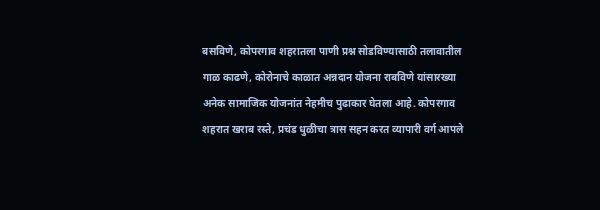बसविणे, कोपरगाव शहरातला पाणी प्रश्न सोडविण्यासाठी तलावातील गाळ काढणे, कोरोनाचे काळात अन्नदान योजना राबविणे यांसारख्या अनेक सामाजिक योजनांत नेहमीच पुढाकार घेतला आहे. कोपरगाव शहरात खराब रस्ते, प्रचंड धुळीचा त्रास सहन करत व्यापारी वर्ग आपले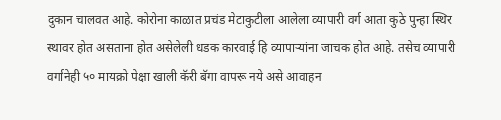दुकान चालवत आहे. कोरोना काळात प्रचंड मेटाकुटीला आलेला व्यापारी वर्ग आता कुठे पुन्हा स्थिर स्थावर होत असताना होत असेलेली धडक कारवाई हि व्यापाऱ्यांना जाचक होत आहे. तसेच व्यापारी वर्गानेही ५० मायक्रो पेक्षा खाली कॅरी बॅगा वापरू नये असे आवाहन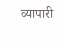व्यापारी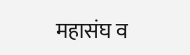महासंघ व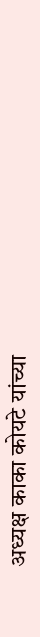अध्यक्ष काका कोयटे यांच्या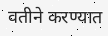वतीने करण्यात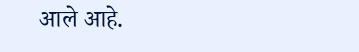आले आहे.